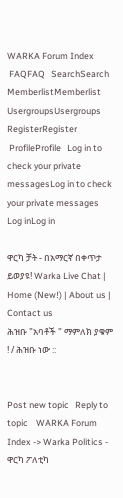WARKA Forum Index
 FAQFAQ   SearchSearch   MemberlistMemberlist   UsergroupsUsergroups   RegisterRegister
 ProfileProfile   Log in to check your private messagesLog in to check your private messages   Log inLog in

ዋርካ ቻት - በአማርኛ በቀጥታ ይወያዩ! Warka Live Chat | Home (New!) | About us | Contact us
ሕዝቡ "አባቶች " ማምለክ ያቁም ! / ሕዝቡ ነው ::


Post new topic   Reply to topic    WARKA Forum Index -> Warka Politics - ዋርካ ፖለቲካ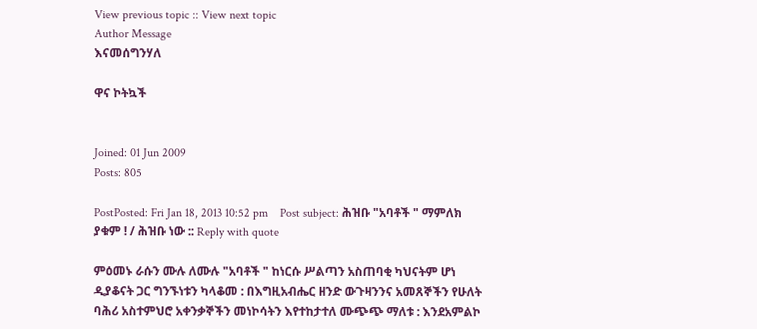View previous topic :: View next topic
Author Message
እናመሰግንሃለ

ዋና ኮትኳች


Joined: 01 Jun 2009
Posts: 805

PostPosted: Fri Jan 18, 2013 10:52 pm    Post subject: ሕዝቡ "አባቶች " ማምለክ ያቁም ! / ሕዝቡ ነው :: Reply with quote

ምዕመኑ ራሱን ሙሉ ለሙሉ "አባቶች " ከነርሱ ሥልጣን አስጠባቂ ካህናትም ሆነ ዲያቆናት ጋር ግንኙነቱን ካላቆመ : በእግዚአብሔር ዘንድ ውጉዛንንና አመጸኞችን የሁለት ባሕሪ አስተምህሮ አቀንቃኞችን መነኮሳትን እየተከታተለ ሙጭጭ ማለቱ : እንደአምልኮ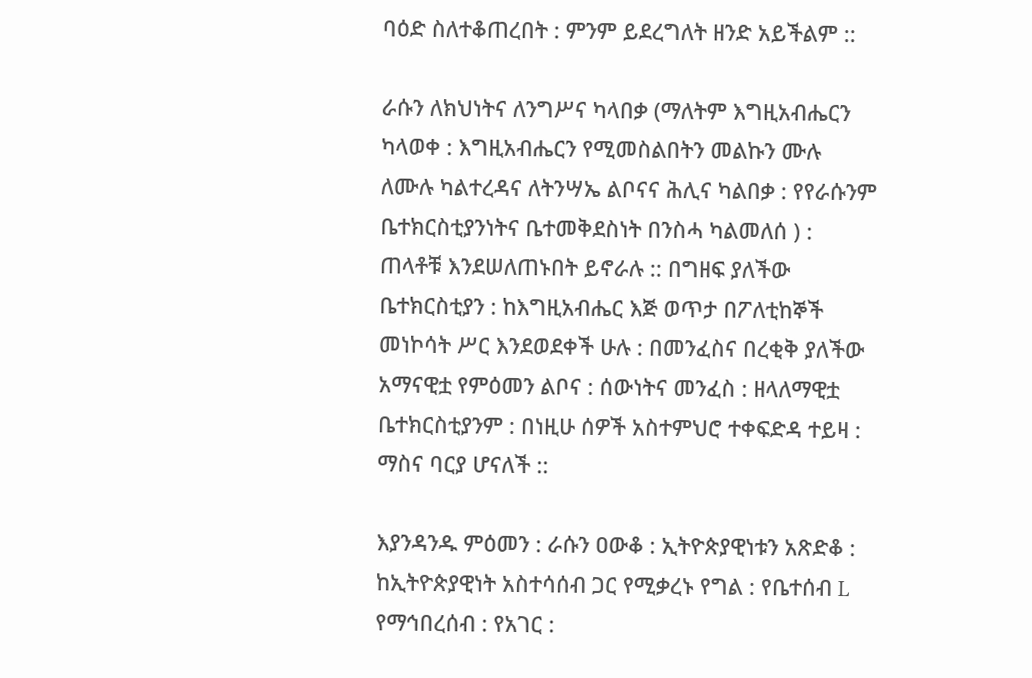ባዕድ ስለተቆጠረበት : ምንም ይደረግለት ዘንድ አይችልም ::

ራሱን ለክህነትና ለንግሥና ካላበቃ (ማለትም እግዚአብሔርን ካላወቀ : እግዚአብሔርን የሚመስልበትን መልኩን ሙሉ ለሙሉ ካልተረዳና ለትንሣኤ ልቦናና ሕሊና ካልበቃ : የየራሱንም ቤተክርስቲያንነትና ቤተመቅደስነት በንስሓ ካልመለሰ ) : ጠላቶቹ እንደሠለጠኑበት ይኖራሉ :: በግዘፍ ያለችው ቤተክርስቲያን : ከእግዚአብሔር እጅ ወጥታ በፖለቲከኞች መነኮሳት ሥር እንደወደቀች ሁሉ : በመንፈስና በረቂቅ ያለችው አማናዊቷ የምዕመን ልቦና : ሰውነትና መንፈስ : ዘላለማዊቷ ቤተክርስቲያንም : በነዚሁ ሰዎች አስተምህሮ ተቀፍድዳ ተይዛ : ማስና ባርያ ሆናለች ::

እያንዳንዱ ምዕመን : ራሱን ዐውቆ : ኢትዮጵያዊነቱን አጽድቆ : ከኢትዮጵያዊነት አስተሳሰብ ጋር የሚቃረኑ የግል : የቤተሰብ L የማኅበረሰብ : የአገር :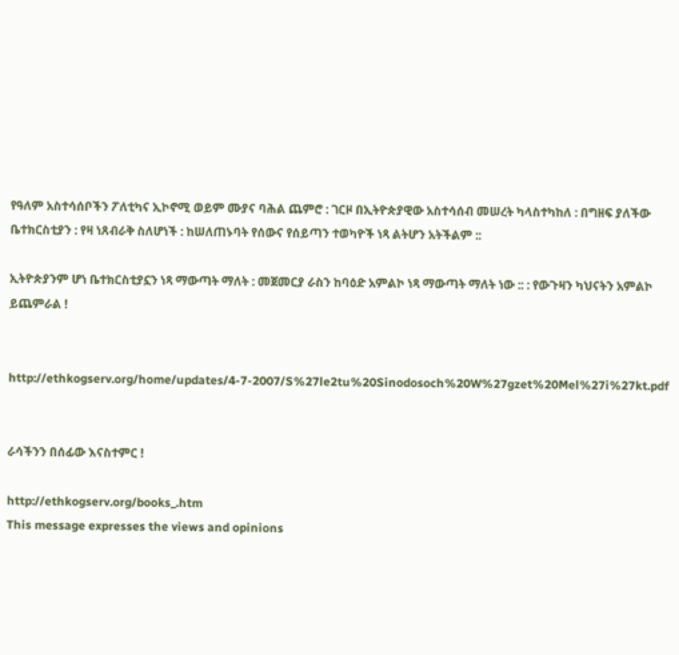የዓለም አስተሳሰቦችን ፖለቲካና ኢኮኖሚ ወይም ሙያና ባሕል ጨምሮ : ገርዞ በኢትዮጵያዊው አስተሳሰብ መሠረት ካላስተካከለ : በግዘፍ ያለችው ቤተክርስቲያን : የዛ ነጸብራቅ ስለሆነች : ከሠለጠኑባት የሰውና የሰይጣን ተወካዮች ነጻ ልትሆን አትችልም ::

ኢትዮጵያንም ሆነ ቤተክርስቲያኗን ነጻ ማውጣት ማለት : መጀመርያ ራስን ከባዕድ አምልኮ ነጻ ማውጣት ማለት ነው :: : የውጉዛን ካህናትን አምልኮ ይጨምራል !


http://ethkogserv.org/home/updates/4-7-2007/S%27le2tu%20Sinodosoch%20W%27gzet%20Mel%27i%27kt.pdf


ራሳችንን በሰፊው እናስተምር !

http://ethkogserv.org/books_.htm
This message expresses the views and opinions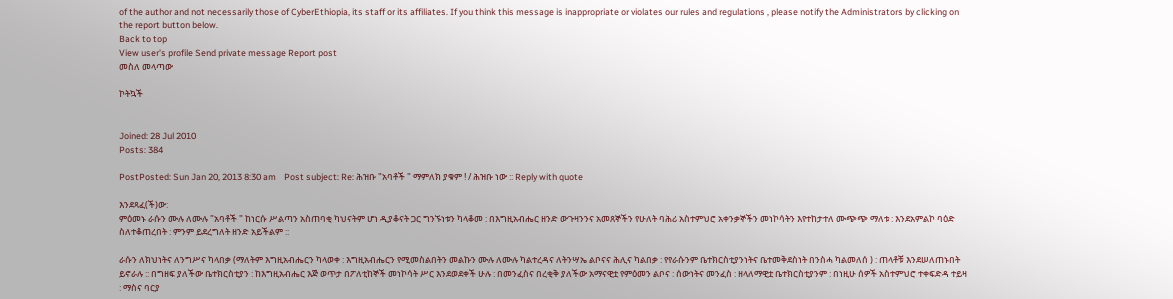of the author and not necessarily those of CyberEthiopia, its staff or its affiliates. If you think this message is inappropriate or violates our rules and regulations , please notify the Administrators by clicking on the report button below.
Back to top
View user's profile Send private message Report post
መስለ መላጣው

ኮትኳች


Joined: 28 Jul 2010
Posts: 384

PostPosted: Sun Jan 20, 2013 8:30 am    Post subject: Re: ሕዝቡ "አባቶች " ማምለክ ያቁም ! / ሕዝቡ ነው :: Reply with quote

እንደጻፈ(ች)ው:
ምዕመኑ ራሱን ሙሉ ለሙሉ "አባቶች " ከነርሱ ሥልጣን አስጠባቂ ካህናትም ሆነ ዲያቆናት ጋር ግንኙነቱን ካላቆመ : በእግዚአብሔር ዘንድ ውጉዛንንና አመጸኞችን የሁለት ባሕሪ አስተምህሮ አቀንቃኞችን መነኮሳትን እየተከታተለ ሙጭጭ ማለቱ : እንደአምልኮ ባዕድ ስለተቆጠረበት : ምንም ይደረግለት ዘንድ አይችልም ::

ራሱን ለክህነትና ለንግሥና ካላበቃ (ማለትም እግዚአብሔርን ካላወቀ : እግዚአብሔርን የሚመስልበትን መልኩን ሙሉ ለሙሉ ካልተረዳና ለትንሣኤ ልቦናና ሕሊና ካልበቃ : የየራሱንም ቤተክርስቲያንነትና ቤተመቅደስነት በንስሓ ካልመለሰ ) : ጠላቶቹ እንደሠለጠኑበት ይኖራሉ :: በግዘፍ ያለችው ቤተክርስቲያን : ከእግዚአብሔር እጅ ወጥታ በፖለቲከኞች መነኮሳት ሥር እንደወደቀች ሁሉ : በመንፈስና በረቂቅ ያለችው አማናዊቷ የምዕመን ልቦና : ሰውነትና መንፈስ : ዘላለማዊቷ ቤተክርስቲያንም : በነዚሁ ሰዎች አስተምህሮ ተቀፍድዳ ተይዛ : ማስና ባርያ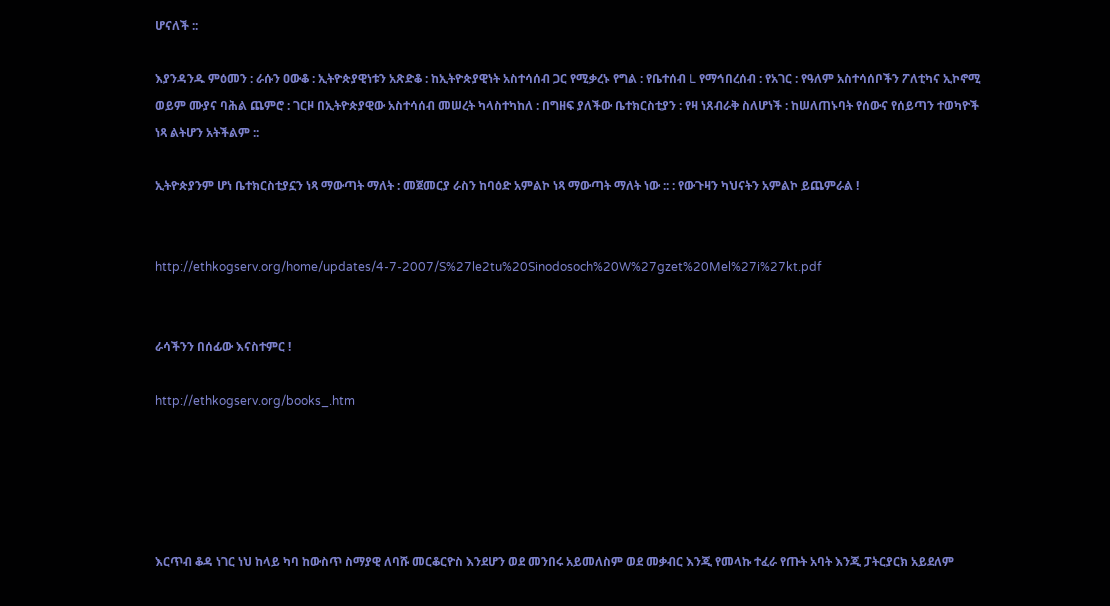ሆናለች ::

እያንዳንዱ ምዕመን : ራሱን ዐውቆ : ኢትዮጵያዊነቱን አጽድቆ : ከኢትዮጵያዊነት አስተሳሰብ ጋር የሚቃረኑ የግል : የቤተሰብ L የማኅበረሰብ : የአገር : የዓለም አስተሳሰቦችን ፖለቲካና ኢኮኖሚ ወይም ሙያና ባሕል ጨምሮ : ገርዞ በኢትዮጵያዊው አስተሳሰብ መሠረት ካላስተካከለ : በግዘፍ ያለችው ቤተክርስቲያን : የዛ ነጸብራቅ ስለሆነች : ከሠለጠኑባት የሰውና የሰይጣን ተወካዮች ነጻ ልትሆን አትችልም ::

ኢትዮጵያንም ሆነ ቤተክርስቲያኗን ነጻ ማውጣት ማለት : መጀመርያ ራስን ከባዕድ አምልኮ ነጻ ማውጣት ማለት ነው :: : የውጉዛን ካህናትን አምልኮ ይጨምራል !


http://ethkogserv.org/home/updates/4-7-2007/S%27le2tu%20Sinodosoch%20W%27gzet%20Mel%27i%27kt.pdf


ራሳችንን በሰፊው እናስተምር !

http://ethkogserv.org/books_.htm





እርጥብ ቆዳ ነገር ነህ ከላይ ካባ ከውስጥ ስማያዊ ለባሹ መርቆርዮስ እንደሆን ወደ መንበሩ አይመለስም ወደ መቃብር እንጂ የመላኩ ተፈራ የጡት አባት እንጂ ፓትርያርክ አይደለም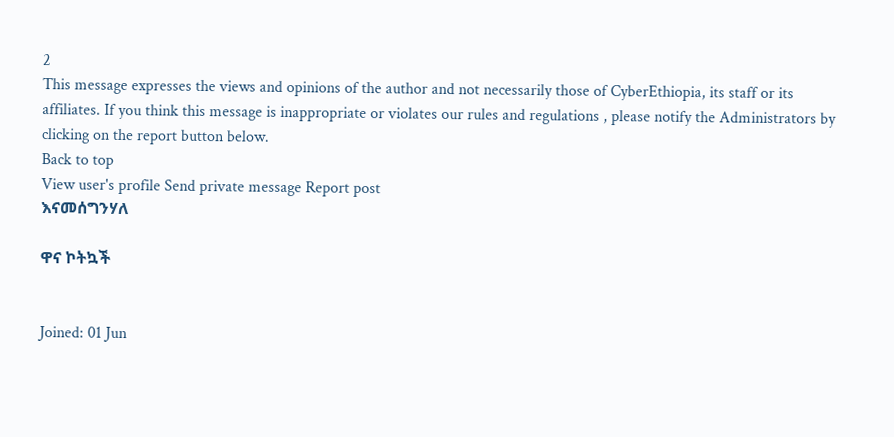2
This message expresses the views and opinions of the author and not necessarily those of CyberEthiopia, its staff or its affiliates. If you think this message is inappropriate or violates our rules and regulations , please notify the Administrators by clicking on the report button below.
Back to top
View user's profile Send private message Report post
እናመሰግንሃለ

ዋና ኮትኳች


Joined: 01 Jun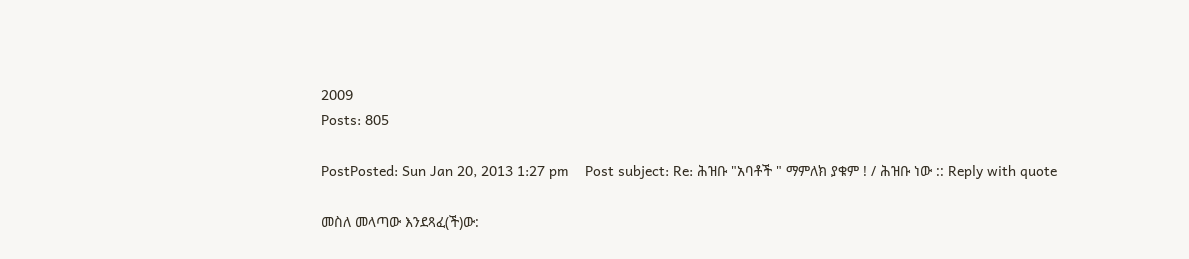2009
Posts: 805

PostPosted: Sun Jan 20, 2013 1:27 pm    Post subject: Re: ሕዝቡ "አባቶች " ማምለክ ያቁም ! / ሕዝቡ ነው :: Reply with quote

መስለ መላጣው እንደጻፈ(ች)ው: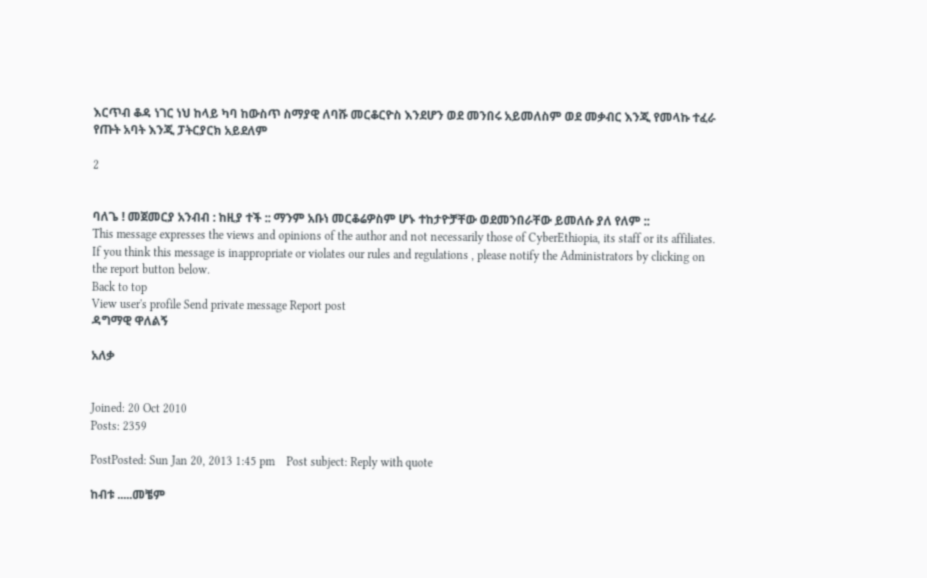እርጥብ ቆዳ ነገር ነህ ከላይ ካባ ከውስጥ ስማያዊ ለባሹ መርቆርዮስ እንደሆን ወደ መንበሩ አይመለስም ወደ መቃብር እንጂ የመላኩ ተፈራ የጡት አባት እንጂ ፓትርያርክ አይደለም

2


ባለጌ ! መጀመርያ አንብብ : ከዚያ ተች :: ማንም አቡነ መርቆሬዎስም ሆኑ ተከታዮቻቸው ወደመንበራቸው ይመለሱ ያለ የለም ::
This message expresses the views and opinions of the author and not necessarily those of CyberEthiopia, its staff or its affiliates. If you think this message is inappropriate or violates our rules and regulations , please notify the Administrators by clicking on the report button below.
Back to top
View user's profile Send private message Report post
ዳግማዊ ዋለልኝ

አለቃ


Joined: 20 Oct 2010
Posts: 2359

PostPosted: Sun Jan 20, 2013 1:45 pm    Post subject: Reply with quote

ከብቱ .....መቼም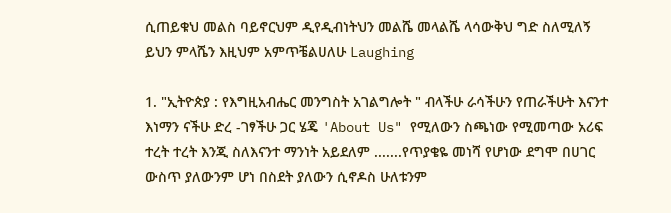ሲጠይቁህ መልስ ባይኖርህም ዲየዲብነትህን መልሼ መላልሼ ላሳውቅህ ግድ ስለሚለኝ ይህን ምላሼን እዚህም አምጥቼልሀለሁ Laughing

1. "ኢትዮጵያ : የእግዚአብሔር መንግስት አገልግሎት " ብላችሁ ራሳችሁን የጠራችሁት እናንተ እነማን ናችሁ ድረ -ገፃችሁ ጋር ሄጄ 'About Us" የሚለውን ስጫነው የሚመጣው አሪፍ ተረት ተረት እንጂ ስለእናንተ ማንነት አይደለም .......የጥያቄዬ መነሻ የሆነው ደግሞ በሀገር ውስጥ ያለውንም ሆነ በስደት ያለውን ሲኖዶስ ሁለቱንም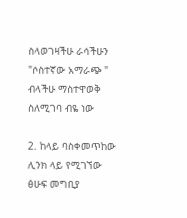ስላወገዛችሁ ራሳችሁን "ሶስተኛው አማራጭ " ብላችሁ ማስተዋወቅ ስለሚገባ ብዬ ነው

2. ከላይ ባስቀመጥከው ሊንክ ላይ የሚገኘው ፅሁፍ መግቢያ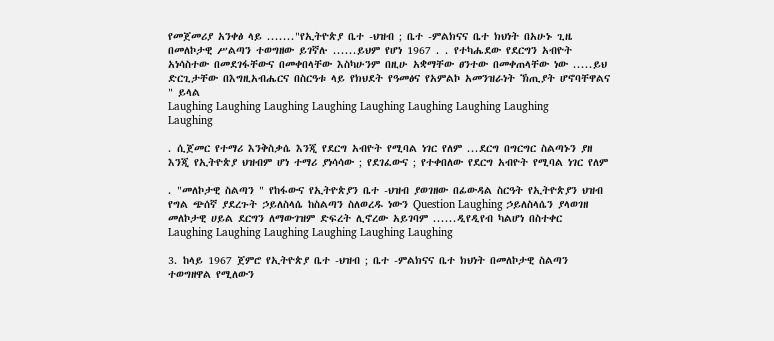የመጀመሪያ አንቀፅ ላይ ......."የኢትዮጵያ ቤተ -ህዝብ ; ቤተ -ምልክናና ቤተ ክህነት በአሁኑ ጊዜ በመለኮታዊ ሥልጣን ተወግዘው ይገኛሉ ......ይህም የሆነ 1967 . . የተካሔደው የደርግን አብዮት አነሳስተው በመደገፋቸውና በመቀበላቸው እስካሁንም በዚሁ አቋማቸው ፀንተው በመቀጠላቸው ነው .....ይህ ድርጊታቸው በእግዚአብሔርና በስርዓቱ ላይ የክህደት የዓመፅና የአምልኮ አመንዝራነት ኽጢያት ሆኖባቸዋልና " ይላል
Laughing Laughing Laughing Laughing Laughing Laughing Laughing Laughing Laughing

. ሲጀመር የተማሪ እንቅስቃሴ እንጂ የደርግ አብዮት የሚባል ነገር የለም ...ደርግ በግርግር ስልጣኑን ያዘ እንጂ የኢትዮጵያ ህዝብም ሆነ ተማሪ ያነሳሳው ; የደገፈውና ; የተቀበለው የደርግ አብዮት የሚባል ነገር የለም

. "መለኮታዊ ስልጣን " የከፋውና የኢትዮጵያን ቤተ -ህዝብ ያወገዘው በፊውዳል ስርዓት የኢትዮጵያን ህዝብ የግል ጭሰኛ ያደረጉት ኃይለስላሴ ከስልጣን ስለወረዱ ነውን Question Laughing ኃይለስላሴን ያላወገዘ መለኮታዊ ሀይል ደርግን ለማውገዝም ድፍረት ሊኖረው አይገባም ......ዲየዲየብ ካልሆነ በስተቀር Laughing Laughing Laughing Laughing Laughing Laughing

3. ከላይ 1967 ጀምሮ የኢትዮጵያ ቤተ -ህዝብ ; ቤተ -ምልክናና ቤተ ክህነት በመለኮታዊ ስልጣን ተወግዘዋል የሚለውን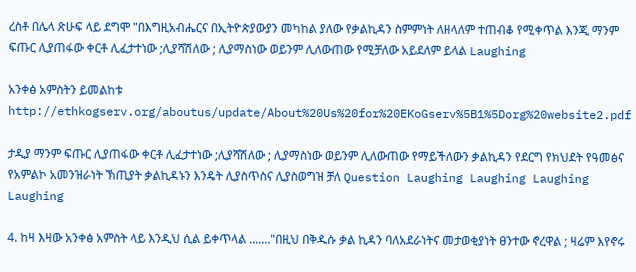ረስቶ በሌላ ጽሁፍ ላይ ደግሞ "በእግዚአብሔርና በኢትዮጵያውያን መካከል ያለው የቃልኪዳን ስምምነት ለዘላለም ተጠብቆ የሚቀጥል እንጂ ማንም ፍጡር ሊያጠፋው ቀርቶ ሊፈታተነው ;ሊያሻሽለው ; ሊያማስነው ወይንም ሊለውጠው የሚቻለው አይደለም ይላል Laughing

አንቀፅ አምስትን ይመልከቱ http://ethkogserv.org/aboutus/update/About%20Us%20for%20EKoGserv%5B1%5Dorg%20website2.pdf

ታዲያ ማንም ፍጡር ሊያጠፋው ቀርቶ ሊፈታተነው ;ሊያሻሽለው ; ሊያማስነው ወይንም ሊለውጠው የማይችለውን ቃልኪዳን የደርግ የክህደት የዓመፅና የአምልኮ አመንዝራነት ኽጢያት ቃልኪዳኑን እንዴት ሊያስጥስና ሊያስወግዝ ቻለ Question Laughing Laughing Laughing Laughing

4. ከዛ እዛው አንቀፅ አምስት ላይ እንዲህ ሲል ይቀጥላል ......."በዚህ በቅዱሱ ቃል ኪዳን ባለአደራነትና መታወቂያነት ፀንተው ኖረዋል ; ዛሬም እየኖሩ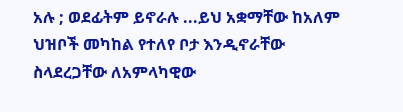አሉ ; ወደፊትም ይኖራሉ ...ይህ አቋማቸው ከአለም ህዝቦች መካከል የተለየ ቦታ እንዲኖራቸው ስላደረጋቸው ለአምላካዊው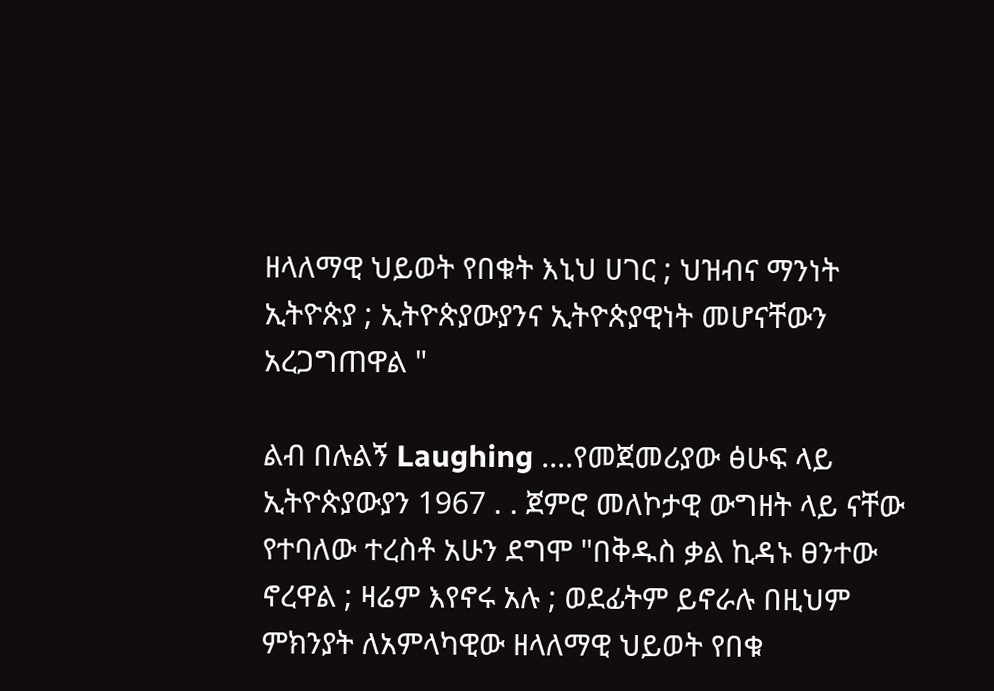ዘላለማዊ ህይወት የበቁት እኒህ ሀገር ; ህዝብና ማንነት ኢትዮጵያ ; ኢትዮጵያውያንና ኢትዮጵያዊነት መሆናቸውን አረጋግጠዋል "

ልብ በሉልኝ Laughing ....የመጀመሪያው ፅሁፍ ላይ ኢትዮጵያውያን 1967 . . ጀምሮ መለኮታዊ ውግዘት ላይ ናቸው የተባለው ተረስቶ አሁን ደግሞ "በቅዱስ ቃል ኪዳኑ ፀንተው ኖረዋል ; ዛሬም እየኖሩ አሉ ; ወደፊትም ይኖራሉ በዚህም ምክንያት ለአምላካዊው ዘላለማዊ ህይወት የበቁ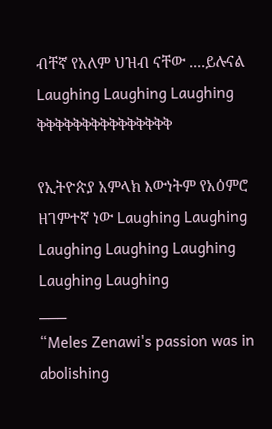ብቸኛ የአለም ህዝብ ናቸው ....ይሉናል Laughing Laughing Laughing ቅቅቅቅቅቅቅቅቅቅቅቅቅቅቅ

የኢትዮጵያ አምላክ እውነትም የአዕምሮ ዘገምተኛ ነው Laughing Laughing Laughing Laughing Laughing Laughing Laughing
___
“Meles Zenawi's passion was in abolishing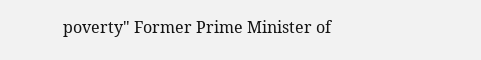poverty" Former Prime Minister of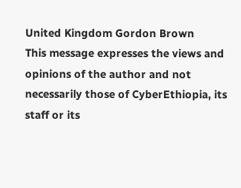United Kingdom Gordon Brown
This message expresses the views and opinions of the author and not necessarily those of CyberEthiopia, its staff or its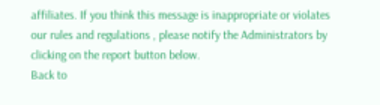affiliates. If you think this message is inappropriate or violates our rules and regulations , please notify the Administrators by clicking on the report button below.
Back to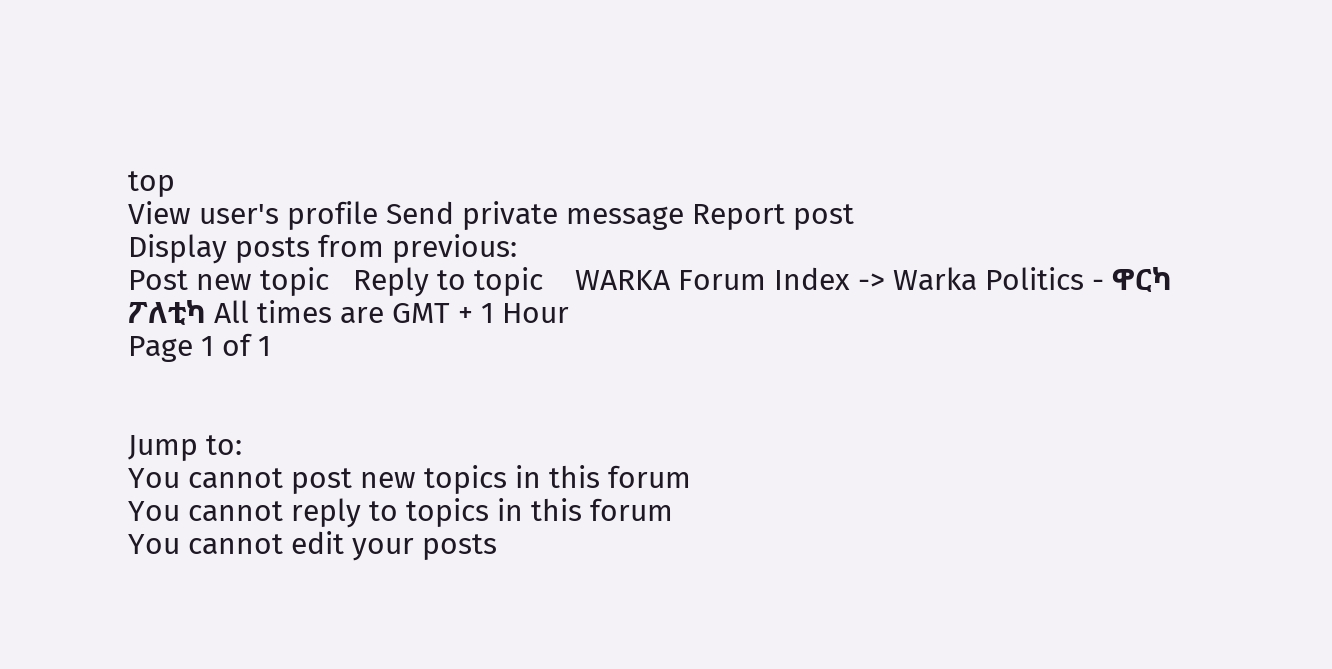top
View user's profile Send private message Report post
Display posts from previous:
Post new topic   Reply to topic    WARKA Forum Index -> Warka Politics - ዋርካ ፖለቲካ All times are GMT + 1 Hour
Page 1 of 1


Jump to:
You cannot post new topics in this forum
You cannot reply to topics in this forum
You cannot edit your posts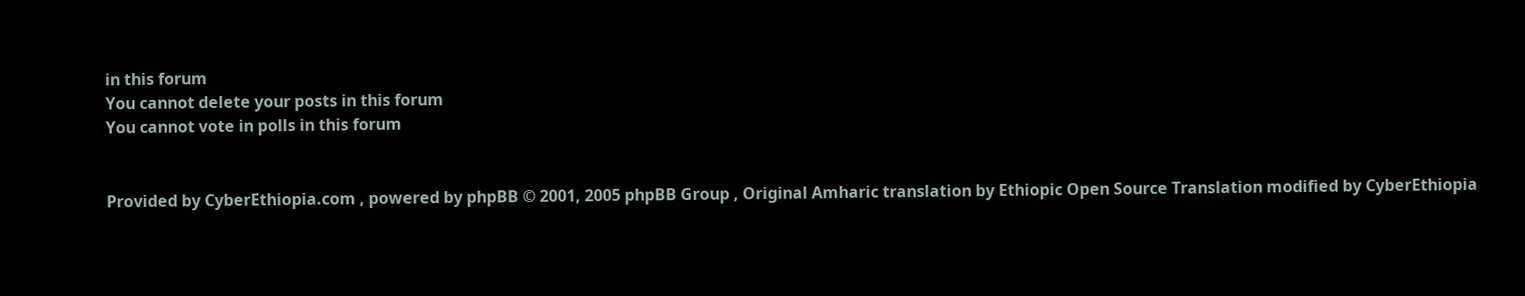in this forum
You cannot delete your posts in this forum
You cannot vote in polls in this forum


Provided by CyberEthiopia.com , powered by phpBB © 2001, 2005 phpBB Group , Original Amharic translation by Ethiopic Open Source Translation modified by CyberEthiopia